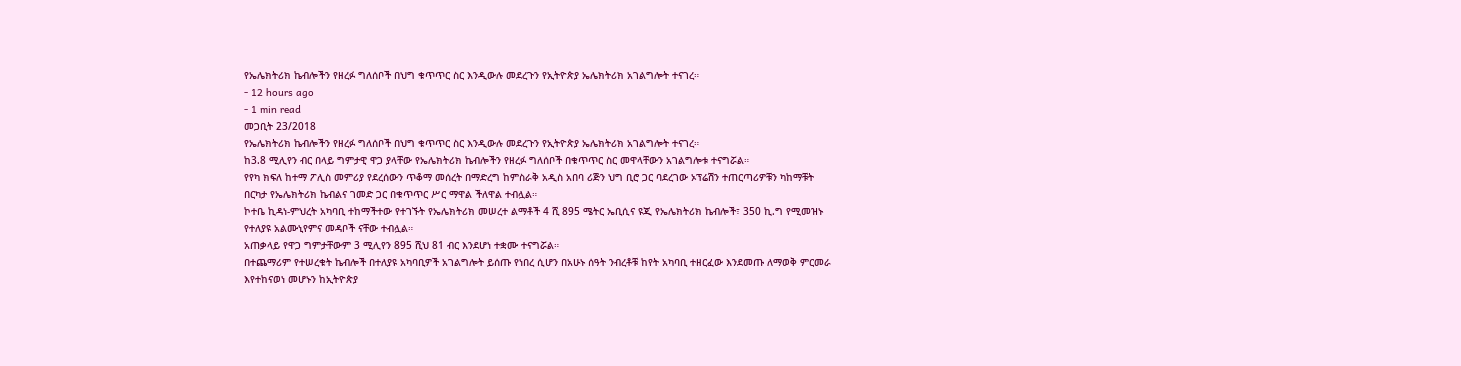የኤሌክትሪክ ኬብሎችን የዘረፉ ግለሰቦች በህግ ቁጥጥር ስር እንዲውሉ መደረጉን የኢትዮጵያ ኤሌክትሪክ አገልግሎት ተናገረ።
- 12 hours ago
- 1 min read
መጋቢት 23/2018
የኤሌክትሪክ ኬብሎችን የዘረፉ ግለሰቦች በህግ ቁጥጥር ስር እንዲውሉ መደረጉን የኢትዮጵያ ኤሌክትሪክ አገልግሎት ተናገረ።
ከ3.8 ሚሊየን ብር በላይ ግምታዊ ዋጋ ያላቸው የኤሌክትሪክ ኬብሎችን የዘረፉ ግለሰቦች በቁጥጥር ስር መዋላቸውን አገልግሎቱ ተናግሯል።
የየካ ክፍለ ከተማ ፖሊስ መምሪያ የደረሰውን ጥቆማ መሰረት በማድረግ ከምስራቅ አዲስ አበባ ሪጅን ህግ ቢሮ ጋር ባደረገው ኦፕሬሽን ተጠርጣሪዎቹን ካከማቹት በርካታ የኤሌክትሪክ ኬብልና ገመድ ጋር በቁጥጥር ሥር ማዋል ችለዋል ተብሏል።
ኮተቤ ኪዳነ-ምህረት አካባቢ ተከማችተው የተገኙት የኤሌክትሪክ መሠረተ ልማቶች 4 ሺ 895 ሜትር ኤቢሲና ዩጂ የኤሌክትሪክ ኬብሎች፣ 350 ኪ.ግ የሚመዝኑ የተለያዩ አልሙኒየምና መዳቦች ናቸው ተብሏል።
አጠቃላይ የዋጋ ግምታቸውም 3 ሚሊየን 895 ሺህ 81 ብር እንደሆነ ተቋሙ ተናግሯል።
በተጨማሪም የተሠረቁት ኬብሎች በተለያዩ አካባቢዎች አገልግሎት ይሰጡ የነበረ ሲሆን በአሁኑ ሰዓት ንብረቶቹ ከየት አካባቢ ተዘርፈው እንደመጡ ለማወቅ ምርመራ እየተከናወነ መሆኑን ከኢትዮጵያ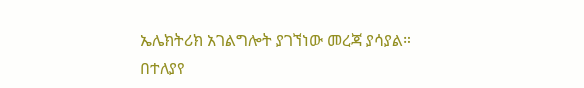ኤሌክትሪክ አገልግሎት ያገኘነው መረጃ ያሳያል።
በተለያየ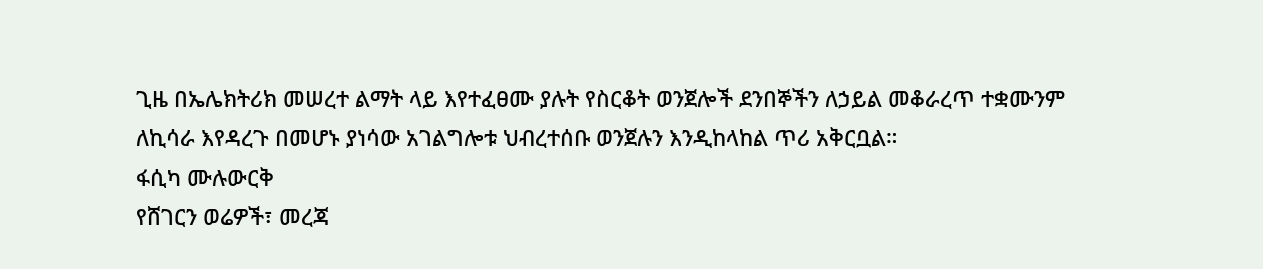ጊዜ በኤሌክትሪክ መሠረተ ልማት ላይ እየተፈፀሙ ያሉት የስርቆት ወንጀሎች ደንበኞችን ለኃይል መቆራረጥ ተቋሙንም ለኪሳራ እየዳረጉ በመሆኑ ያነሳው አገልግሎቱ ህብረተሰቡ ወንጀሉን እንዲከላከል ጥሪ አቅርቧል።
ፋሲካ ሙሉውርቅ
የሸገርን ወሬዎች፣ መረጃ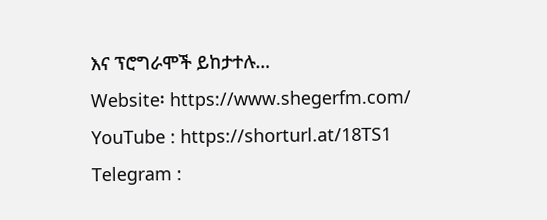እና ፕሮግራሞች ይከታተሉ…
Website፡ https://www.shegerfm.com/
YouTube : https://shorturl.at/18TS1
Telegram :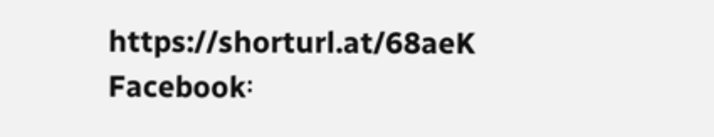https://shorturl.at/68aeK
Facebook፡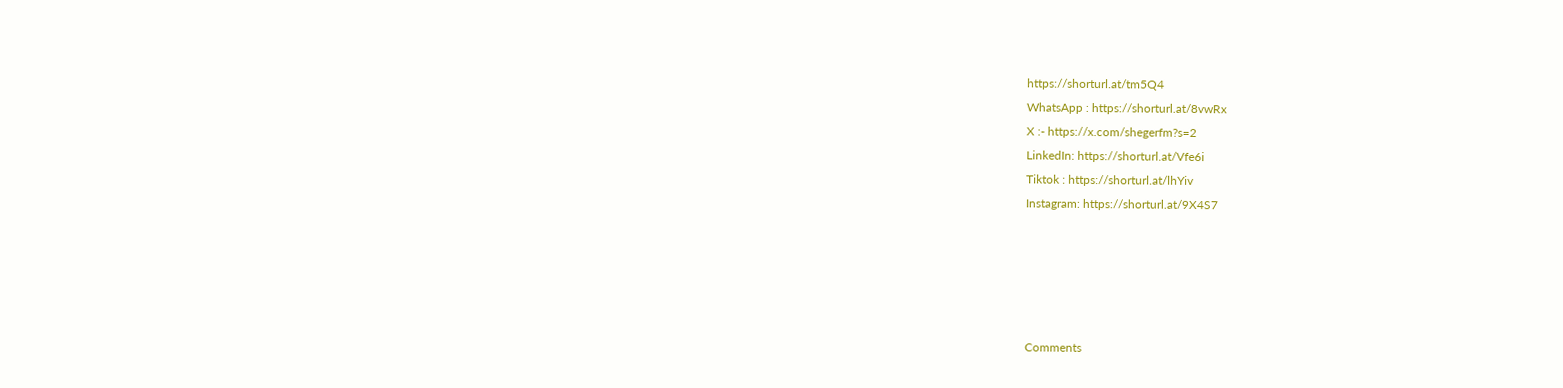https://shorturl.at/tm5Q4
WhatsApp : https://shorturl.at/8vwRx
X :- https://x.com/shegerfm?s=2
LinkedIn: https://shorturl.at/Vfe6i
Tiktok : https://shorturl.at/lhYiv
Instagram: https://shorturl.at/9X4S7





Comments